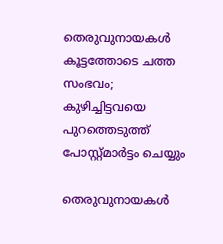തെരുവുനായകള്‍ കൂട്ടത്തോടെ ചത്ത സംഭവം; കുഴിച്ചിട്ടവയെ പുറത്തെടുത്ത് പോസ്റ്റ്മാർട്ടം ചെയ്യും

തെരുവുനായകള്‍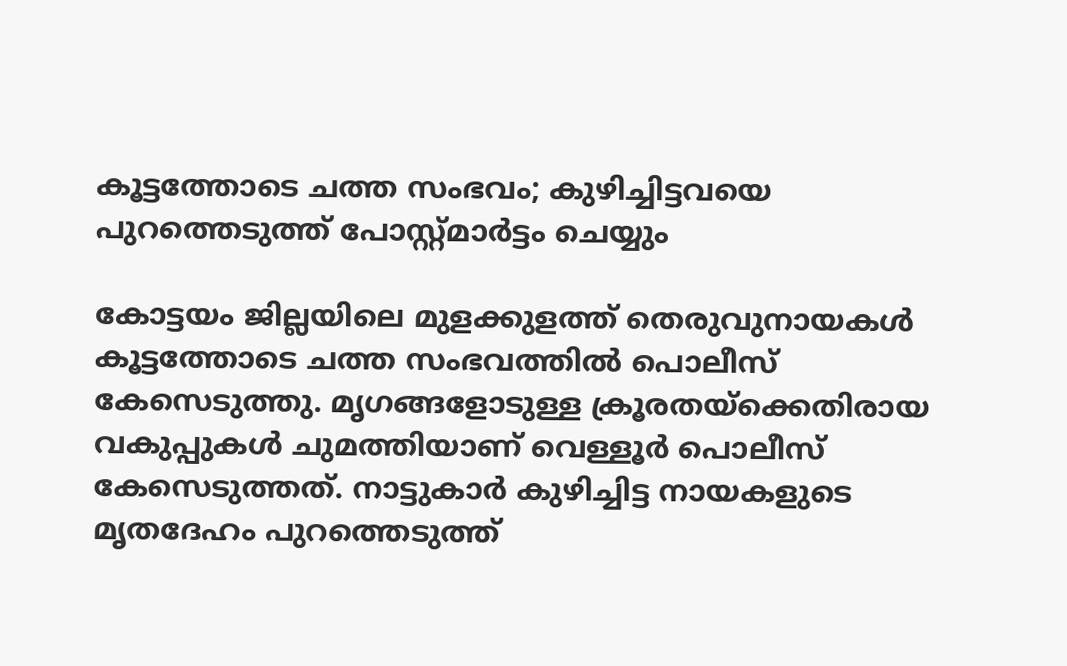കൂട്ടത്തോടെ ചത്ത സംഭവം; കുഴിച്ചിട്ടവയെ പുറത്തെടുത്ത് പോസ്റ്റ്മാർട്ടം ചെയ്യും

കോട്ടയം ജില്ലയിലെ മുളക്കുളത്ത് തെരുവുനായകള്‍ കൂട്ടത്തോടെ ചത്ത സംഭവത്തില്‍ പൊലീസ് കേസെടുത്തു. മൃഗങ്ങളോടുള്ള ക്രൂരതയ്‌ക്കെതിരായ വകുപ്പുകള്‍ ചുമത്തിയാണ് വെള്ളൂര്‍ പൊലീസ് കേസെടുത്തത്. നാട്ടുകാര്‍ കുഴിച്ചിട്ട നായകളുടെ മൃതദേഹം പുറത്തെടുത്ത്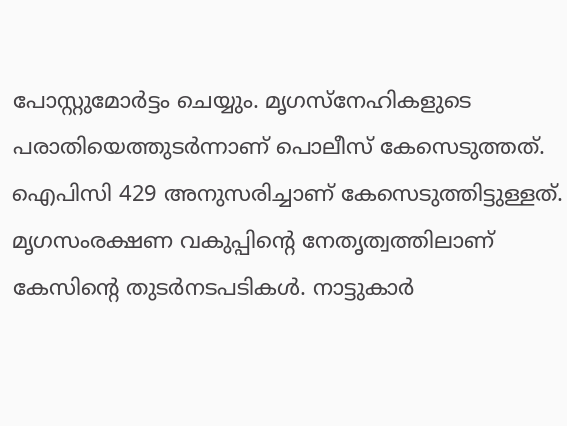പോസ്റ്റുമോര്‍ട്ടം ചെയ്യും. മൃഗസ്‌നേഹികളുടെ പരാതിയെത്തുടര്‍ന്നാണ് പൊലീസ് കേസെടുത്തത്. ഐപിസി 429 അനുസരിച്ചാണ് കേസെടുത്തിട്ടുള്ളത്. മൃഗസംരക്ഷണ വകുപ്പിന്റെ നേതൃത്വത്തിലാണ് കേസിന്റെ തുടര്‍നടപടികള്‍. നാട്ടുകാര്‍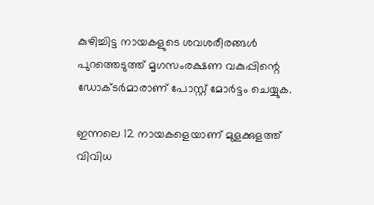കുഴിച്ചിട്ട നായകളുടെ ശവശരീരങ്ങള്‍ പുറത്തെടുത്ത് മൃഗസംരക്ഷണ വകുപ്പിന്റെ ഡോക്ടര്‍മാരാണ് പോസ്റ്റ് മോര്‍ട്ടം ചെയ്യുക.

ഇന്നലെ 12 നായകളെയാണ് മുളക്കുളത്ത് വിവിധ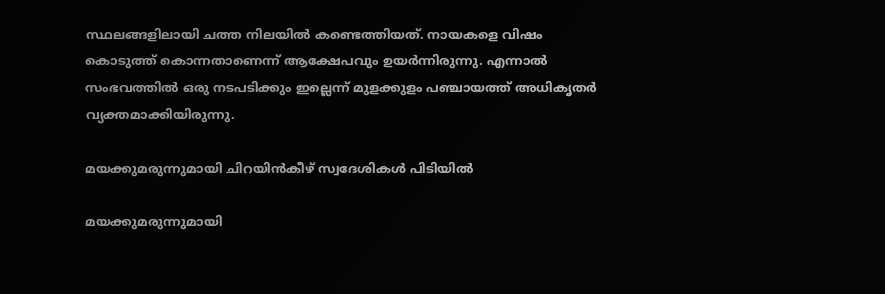സ്ഥലങ്ങളിലായി ചത്ത നിലയില്‍ കണ്ടെത്തിയത്. നായകളെ വിഷം കൊടുത്ത് കൊന്നതാണെന്ന് ആക്ഷേപവും ഉയര്‍ന്നിരുന്നു. എന്നാല്‍ സംഭവത്തില്‍ ഒരു നടപടിക്കും ഇല്ലെന്ന് മുളക്കുളം പഞ്ചായത്ത് അധികൃതര്‍ വ്യക്തമാക്കിയിരുന്നു.

മയക്കുമരുന്നുമായി ചിറയിന്‍കീഴ് സ്വദേശികൾ പിടിയിൽ

മയക്കുമരുന്നുമായി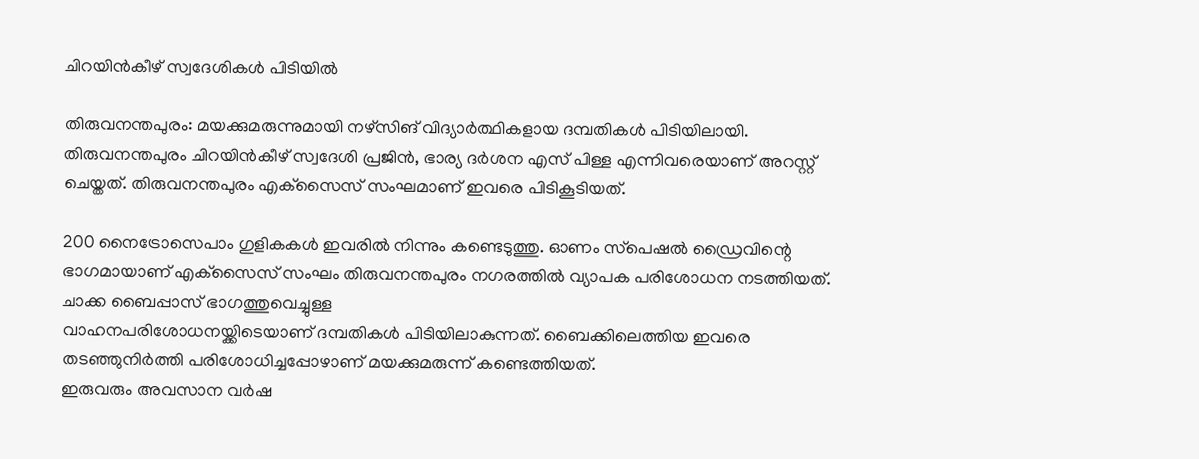ചിറയിന്‍കീഴ് സ്വദേശികൾ പിടിയിൽ

തിരുവനന്തപുരം: മയക്കുമരുന്നുമായി നഴ്‌സിങ് വിദ്യാര്‍ത്ഥികളായ ദമ്പതികൾ പിടിയിലായി. തിരുവനന്തപുരം ചിറയിന്‍കീഴ് സ്വദേശി പ്രജിന്‍, ഭാര്യ ദര്‍ശന എസ് പിള്ള എന്നിവരെയാണ് അറസ്റ്റ് ചെയ്തത്. തിരുവനന്തപുരം എക്‌സൈസ് സംഘമാണ് ഇവരെ പിടികൂടിയത്.

200 നൈട്രോസെപാം ഗുളികകള്‍ ഇവരില്‍ നിന്നും കണ്ടെടുത്തു. ഓണം സ്‌പെഷല്‍ ഡ്രൈവിന്റെ ഭാഗമായാണ് എക്‌സൈസ് സംഘം തിരുവനന്തപുരം നഗരത്തില്‍ വ്യാപക പരിശോധന നടത്തിയത്. ചാക്ക ബൈപ്പാസ് ഭാഗത്തുവെച്ചുള്ള
വാഹനപരിശോധനയ്ക്കിടെയാണ് ദമ്പതികൾ പിടിയിലാകുന്നത്. ബൈക്കിലെത്തിയ ഇവരെ തടഞ്ഞുനിര്‍ത്തി പരിശോധിച്ചപ്പോഴാണ് മയക്കുമരുന്ന് കണ്ടെത്തിയത്.
ഇരുവരും അവസാന വര്‍ഷ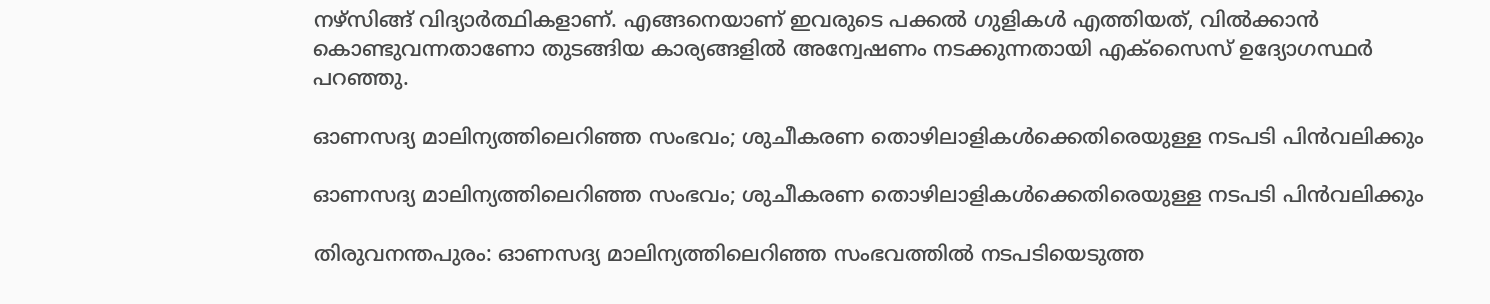നഴ്‌സിങ്ങ് വിദ്യാര്‍ത്ഥികളാണ്. എങ്ങനെയാണ് ഇവരുടെ പക്കല്‍ ഗുളികള്‍ എത്തിയത്, വില്‍ക്കാന്‍ കൊണ്ടുവന്നതാണോ തുടങ്ങിയ കാര്യങ്ങളില്‍ അന്വേഷണം നടക്കുന്നതായി എക്‌സൈസ് ഉദ്യോഗസ്ഥര്‍ പറഞ്ഞു.

ഓണസദ്യ മാലിന്യത്തിലെറിഞ്ഞ സംഭവം; ശുചീകരണ തൊഴിലാളികൾക്കെതിരെയുള്ള നടപടി പിൻവലിക്കും

ഓണസദ്യ മാലിന്യത്തിലെറിഞ്ഞ സംഭവം; ശുചീകരണ തൊഴിലാളികൾക്കെതിരെയുള്ള നടപടി പിൻവലിക്കും

തിരുവനന്തപുരം: ഓണസദ്യ മാലിന്യത്തിലെറിഞ്ഞ സംഭവത്തിൽ നടപടിയെടുത്ത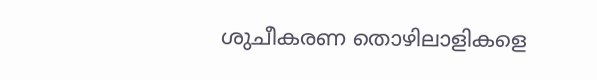ശുചീകരണ തൊഴിലാളികളെ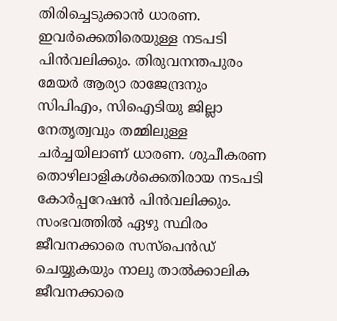തിരിച്ചെടുക്കാൻ ധാരണ. ഇവർക്കെതിരെയുള്ള നടപടി പിൻവലിക്കും. തിരുവനന്തപുരം മേയർ ആര്യാ രാജേന്ദ്രനും സിപിഎം, സിഐടിയു ജില്ലാ നേതൃത്വവും തമ്മിലുള്ള ചർച്ചയിലാണ് ധാരണ. ശുചീകരണ തൊഴിലാളികള്‍ക്കെതിരായ നടപടി കോര്‍പ്പറേഷന്‍ പിന്‍വലിക്കും. സംഭവത്തില്‍ ഏഴു സ്ഥിരം ജീവനക്കാരെ സസ്‌പെന്‍ഡ് ചെയ്യുകയും നാലു താല്‍ക്കാലിക ജീവനക്കാരെ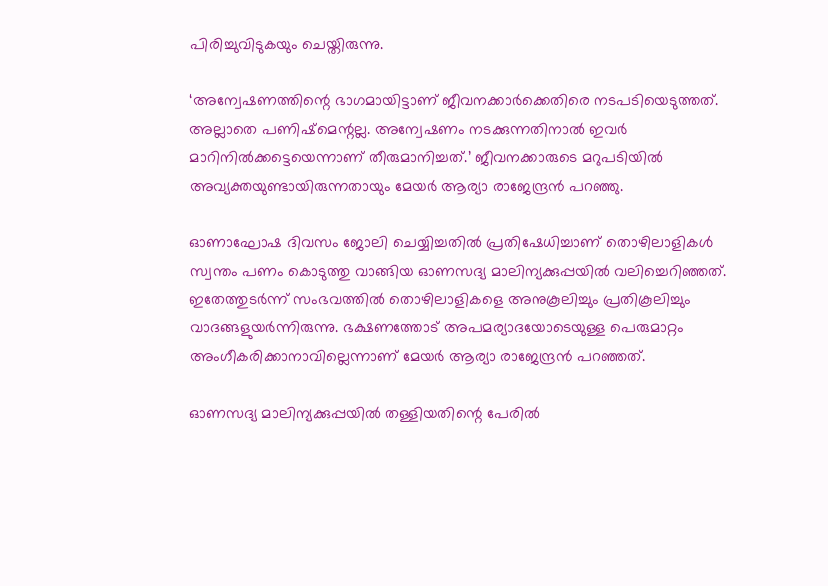പിരിച്ചുവിടുകയും ചെയ്തിരുന്നു.

‘അന്വേഷണത്തിന്റെ ഭാഗമായിട്ടാണ് ജീവനക്കാര്‍ക്കെതിരെ നടപടിയെടുത്തത്. അല്ലാതെ പണിഷ്‌മെന്റല്ല. അന്വേഷണം നടക്കുന്നതിനാല്‍ ഇവര്‍ മാറിനില്‍ക്കട്ടെയെന്നാണ് തീരുമാനിച്ചത്.’ ജീവനക്കാരുടെ മറുപടിയില്‍ അവ്യക്തയുണ്ടായിരുന്നതായും മേയര്‍ ആര്യാ രാജേന്ദ്രന്‍ പറഞ്ഞു.

ഓണാഘോഷ ദിവസം ജോലി ചെയ്യിച്ചതില്‍ പ്രതിഷേധിച്ചാണ് തൊഴിലാളികള്‍ സ്വന്തം പണം കൊടുത്തു വാങ്ങിയ ഓണസദ്യ മാലിന്യക്കുപ്പയില്‍ വലിച്ചെറിഞ്ഞത്. ഇതേത്തുടര്‍ന്ന് സംഭവത്തില്‍ തൊഴിലാളികളെ അനുകൂലിച്ചും പ്രതികൂലിച്ചും വാദങ്ങളുയര്‍ന്നിരുന്നു. ഭക്ഷണത്തോട് അപമര്യാദയോടെയുള്ള പെരുമാറ്റം അംഗീകരിക്കാനാവില്ലെന്നാണ് മേയര്‍ ആര്യാ രാജേന്ദ്രന്‍ പറഞ്ഞത്.

ഓണസദ്യ മാലിന്യക്കുപ്പയിൽ തള്ളിയതിന്റെ പേരിൽ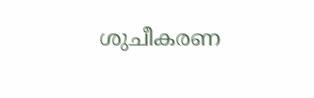ശുചീകരണ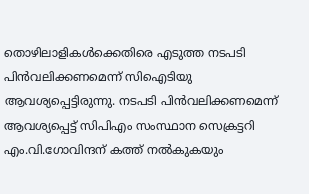തൊഴിലാളികൾക്കെതിരെ എടുത്ത നടപടി പിൻവലിക്കണമെന്ന് സിഐടിയു ആവശ്യപ്പെട്ടിരുന്നു. നടപടി പിൻവലിക്കണമെന്ന് ആവശ്യപ്പെട്ട് സിപിഎം സംസ്ഥാന സെക്രട്ടറി എം.വി.ഗോവിന്ദന് കത്ത് നൽകുകയും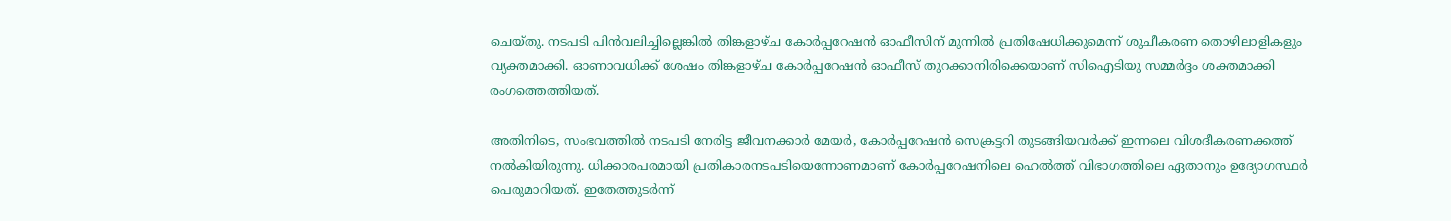ചെയ്തു. നടപടി പിൻവലിച്ചില്ലെങ്കിൽ തിങ്കളാഴ്ച കോര്‍പ്പറേഷൻ ഓഫീസിന് മുന്നിൽ പ്രതിഷേധിക്കുമെന്ന് ശുചീകരണ തൊഴിലാളികളും വ്യക്തമാക്കി. ഓണാവധിക്ക് ശേഷം തിങ്കളാഴ്ച കോർപ്പറേഷൻ ഓഫീസ് തുറക്കാനിരിക്കെയാണ് സിഐടിയു സമ്മർദ്ദം ശക്തമാക്കി രംഗത്തെത്തിയത്.

അതിനിടെ, സംഭവത്തില്‍ നടപടി നേരിട്ട ജീവനക്കാര്‍ മേയര്‍, കോര്‍പ്പറേഷന്‍ സെക്രട്ടറി തുടങ്ങിയവര്‍ക്ക് ഇന്നലെ വിശദീകരണക്കത്ത് നല്‍കിയിരുന്നു. ധിക്കാരപരമായി പ്രതികാരനടപടിയെന്നോണമാണ് കോര്‍പ്പറേഷനിലെ ഹെല്‍ത്ത് വിഭാഗത്തിലെ ഏതാനും ഉദ്യോഗസ്ഥർ പെരുമാറിയത്. ഇതേത്തുടര്‍ന്ന്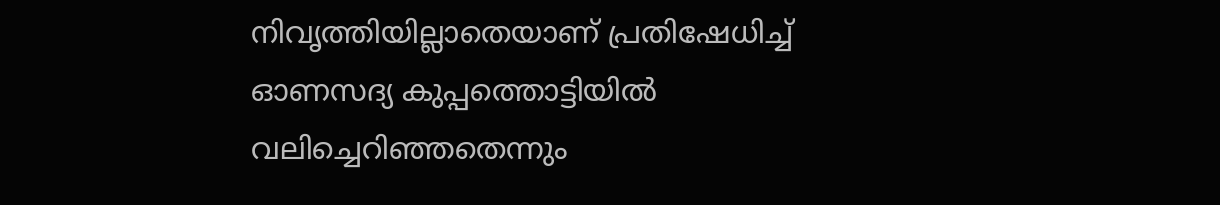നിവൃത്തിയില്ലാതെയാണ് പ്രതിഷേധിച്ച് ഓണസദ്യ കുപ്പത്തൊട്ടിയില്‍ വലിച്ചെറിഞ്ഞതെന്നും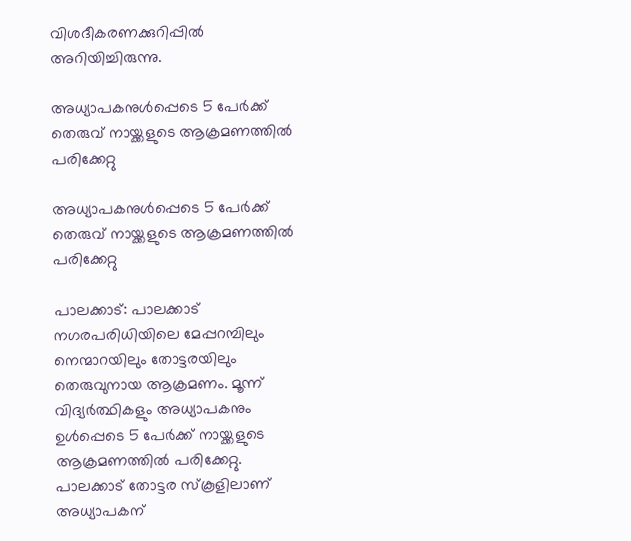വിശദീകരണക്കുറിപ്പില്‍ അറിയിച്ചിരുന്നു.

അധ്യാപകനുൾപ്പെടെ 5 പേർക്ക് തെരുവ് നായ്ക്കളുടെ ആക്രമണത്തിൽ പരിക്കേറ്റു

അധ്യാപകനുൾപ്പെടെ 5 പേർക്ക് തെരുവ് നായ്ക്കളുടെ ആക്രമണത്തിൽ പരിക്കേറ്റു

പാലക്കാട്: പാലക്കാട് നഗരപരിധിയിലെ മേപ്പറമ്പിലും നെന്മാറയിലും തോട്ടരയിലും തെരുവുനായ ആക്രമണം. മൂന്ന് വിദ്യർത്ഥികളും അധ്യാപകനും ഉൾപ്പെടെ 5 പേർക്ക് നായ്ക്കളുടെ ആക്രമണത്തിൽ പരിക്കേറ്റു. പാലക്കാട് തോട്ടര സ്കൂളിലാണ് അധ്യാപകന്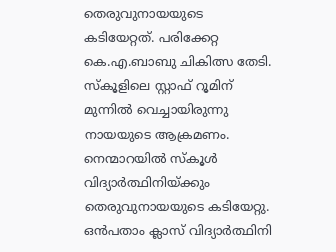തെരുവുനായയുടെ കടിയേറ്റത്. പരിക്കേറ്റ കെ.എ.ബാബു ചികിത്സ തേടി. സ്‍കൂളിലെ സ്റ്റാഫ് റൂമിന് മുന്നിൽ വെച്ചായിരുന്നു നായയുടെ ആക്രമണം. നെന്മാറയിൽ സ്കൂൾ വിദ്യാർത്ഥിനിയ്ക്കും തെരുവുനായയുടെ കടിയേറ്റു. ഒൻപതാം ക്ലാസ് വിദ്യാർത്ഥിനി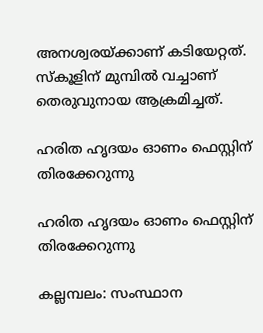അനശ്വരയ്ക്കാണ് കടിയേറ്റത്. സ്‍കൂളിന് മുമ്പിൽ വച്ചാണ് തെരുവുനായ ആക്രമിച്ചത്.

ഹരിത ഹൃദയം ഓണം ഫെസ്റ്റിന് തിരക്കേറുന്നു

ഹരിത ഹൃദയം ഓണം ഫെസ്റ്റിന് തിരക്കേറുന്നു

കല്ലമ്പലം: സംസ്ഥാന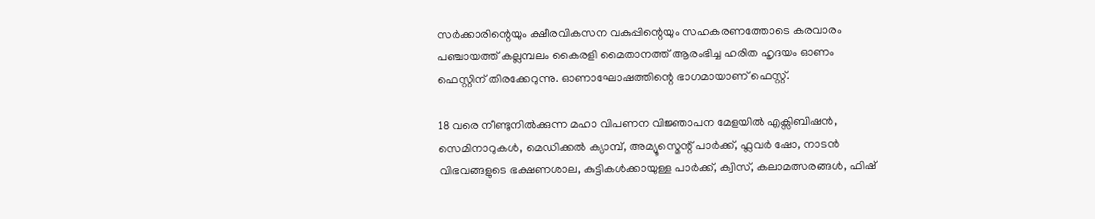സർക്കാരിന്റെയും ക്ഷീരവികസന വകുപ്പിന്റെയും സഹകരണത്തോടെ കരവാരം പഞ്ചായത്ത് കല്ലമ്പലം കൈരളി മൈതാനത്ത് ആരംഭിച്ച ഹരിത ഹൃദയം ഓണം ഫെസ്റ്റിന് തിരക്കേറുന്നു. ഓണാഘോഷത്തിന്റെ ഭാഗമായാണ് ഫെസ്റ്റ്.

18 വരെ നീണ്ടുനിൽക്കുന്ന മഹാ വിപണന വിജ്ഞാപന മേളയിൽ എക്സിബിഷൻ, സെമിനാറുകൾ, മെഡിക്കൽ ക്യാമ്പ്, അമ്യൂസ്മെന്റ് പാർക്ക്, ഫ്ലവർ ഷോ, നാടൻ വിഭവങ്ങളുടെ ഭക്ഷണശാല, കുട്ടികൾക്കായുള്ള പാർക്ക്, ക്വിസ്, കലാമത്സരങ്ങൾ, ഫിഷ്‌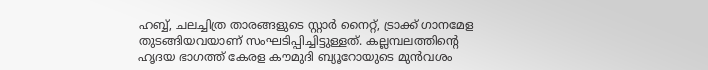ഹബ്ബ്, ചലച്ചിത്ര താരങ്ങളുടെ സ്റ്റാർ നൈറ്റ്, ട്രാക്ക് ഗാനമേള തുടങ്ങിയവയാണ് സംഘടിപ്പിച്ചിട്ടുള്ളത്. കല്ലമ്പലത്തിന്റെ ഹൃദയ ഭാഗത്ത് കേരള കൗമുദി ബ്യൂറോയുടെ മുൻവശം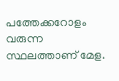പത്തേക്കറോളം വരുന്ന സ്ഥലത്താണ് മേള.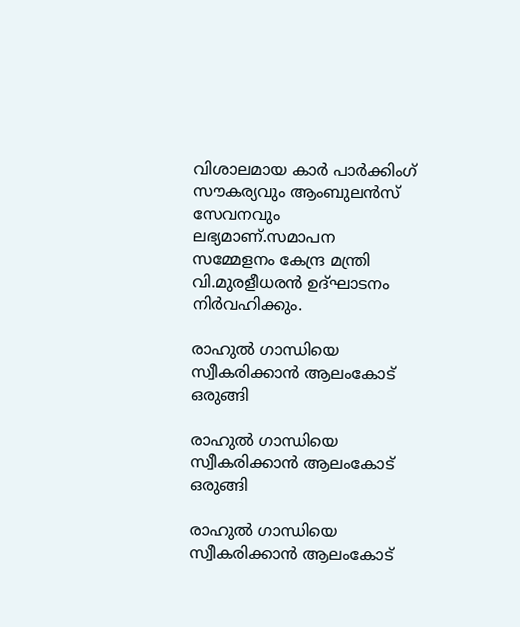വിശാലമായ കാർ പാർക്കിംഗ് സൗകര്യവും ആംബുലൻസ് സേവനവും ലഭ്യമാണ്.സമാപന സമ്മേളനം കേന്ദ്ര മന്ത്രി വി.മുരളീധരൻ ഉദ്ഘാടനം നിർവഹിക്കും.

രാഹുൽ ഗാന്ധിയെ സ്വീകരിക്കാൻ ആലംകോട് ഒരുങ്ങി

രാഹുൽ ഗാന്ധിയെ സ്വീകരിക്കാൻ ആലംകോട് ഒരുങ്ങി

രാഹുൽ ഗാന്ധിയെ സ്വീകരിക്കാൻ ആലംകോട്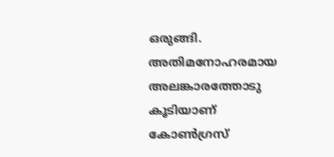ഒരുങ്ങി. അതിമനോഹരമായ അലങ്കാരത്തോടു കൂടിയാണ് കോൺഗ്രസ്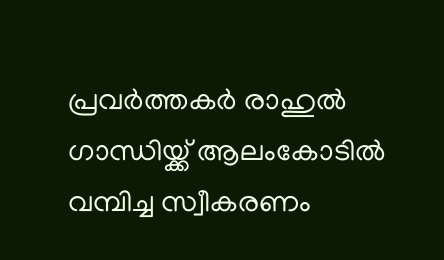പ്രവർത്തകർ രാഹുൽ ഗാന്ധിയ്ക്ക് ആലംകോടിൽ വമ്പിച്ച സ്വീകരണം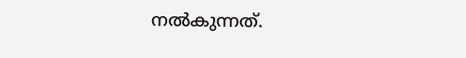നൽകുന്നത്.